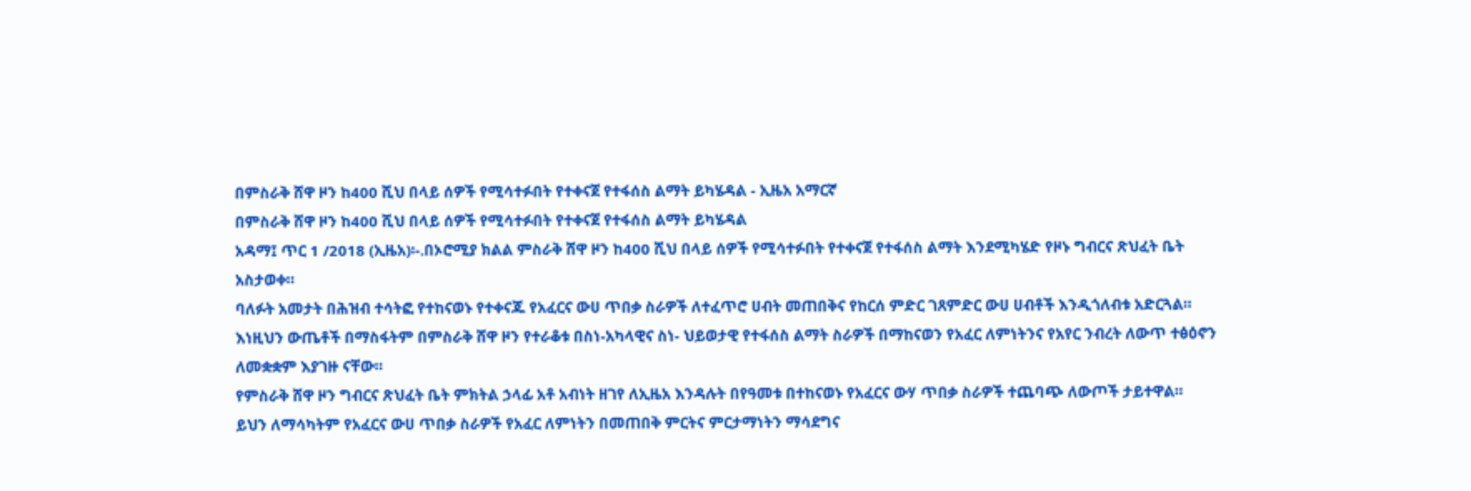በምስራቅ ሸዋ ዞን ከ400 ሺህ በላይ ሰዎች የሚሳተፉበት የተቀናጀ የተፋሰስ ልማት ይካሄዳል - ኢዜአ አማርኛ
በምስራቅ ሸዋ ዞን ከ400 ሺህ በላይ ሰዎች የሚሳተፉበት የተቀናጀ የተፋሰስ ልማት ይካሄዳል
አዳማ፤ ጥር 1 /2018 (ኢዜአ)፡-.በኦሮሚያ ክልል ምስራቅ ሸዋ ዞን ከ400 ሺህ በላይ ሰዎች የሚሳተፉበት የተቀናጀ የተፋሰስ ልማት እንደሚካሄድ የዞኑ ግብርና ጽህፈት ቤት አስታወቀ።
ባለፉት አመታት በሕዝብ ተሳትፎ የተከናወኑ የተቀናጁ የአፈርና ውሀ ጥበቃ ስራዎች ለተፈጥሮ ሀብት መጠበቅና የከርሰ ምድር ገጸምድር ውሀ ሀብቶች እንዲጎለብቱ አድርጓል።
እነዚህን ውጤቶች በማስፋትም በምስራቅ ሸዋ ዞን የተራቆቱ በስነ-አካላዊና ስነ- ህይወታዊ የተፋሰስ ልማት ስራዎች በማከናወን የአፈር ለምነትንና የአየር ንብረት ለውጥ ተፅዕኖን ለመቋቋም እያገዙ ናቸው።
የምስራቅ ሸዋ ዞን ግብርና ጽህፈት ቤት ምክትል ኃላፊ አቶ አብነት ዘገየ ለኢዜአ እንዳሉት በየዓመቱ በተከናወኑ የአፈርና ውሃ ጥበቃ ስራዎች ተጨባጭ ለውጦች ታይተዋል።
ይህን ለማሳካትም የአፈርና ውሀ ጥበቃ ስራዎች የአፈር ለምነትን በመጠበቅ ምርትና ምርታማነትን ማሳደግና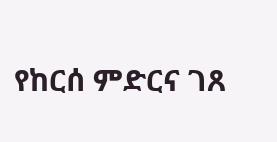የከርሰ ምድርና ገጸ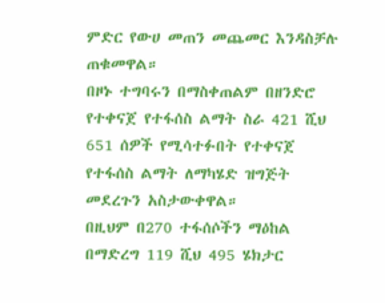ምድር የውሀ መጠን መጨመር እንዳስቻሉ ጠቁመዋል።
በዞኑ ተግባሩን በማስቀጠልም በዘንድሮ የተቀናጀ የተፋሰስ ልማት ስራ 421 ሺህ 651 ሰዎች የሚሳተፉበት የተቀናጀ የተፋሰስ ልማት ለማካሄድ ዝግጅት መደረጉን አስታውቀዋል።
በዚህም በ270 ተፋሰሶችን ማዕከል በማድረግ 119 ሺህ 495 ሄክታር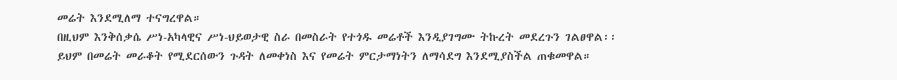መሬት እንደሚለማ ተናግረዋል።
በዚህም እንቅሰቃሴ ሥነ-አካላዊና ሥነ-ህይወታዊ ስራ በመስራት የተጎዱ መሬቶች እንዲያገግሙ ትኩረት መደረጉን ገልፀዋል፡፡
ይህም በመሬት መራቆት የሚደርሰውን ጉዳት ለመቀነስ እና የመሬት ምርታማነትን ለማሳደግ እንደሚያስችል ጠቁመዋል።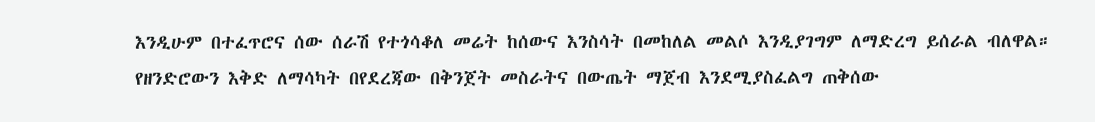እንዲሁም በተፈጥሮና ሰው ሰራሽ የተጎሳቆለ መሬት ከሰውና እንስሳት በመከለል መልሶ እንዲያገግም ለማድረግ ይሰራል ብለዋል።
የዘንድሮውን እቅድ ለማሳካት በየደረጃው በቅንጀት መስራትና በውጤት ማጀብ እንደሚያስፈልግ ጠቅሰው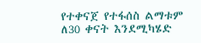የተቀናጀ የተፋሰስ ልማቱም ለ30 ቀናት እንደሚካሄድ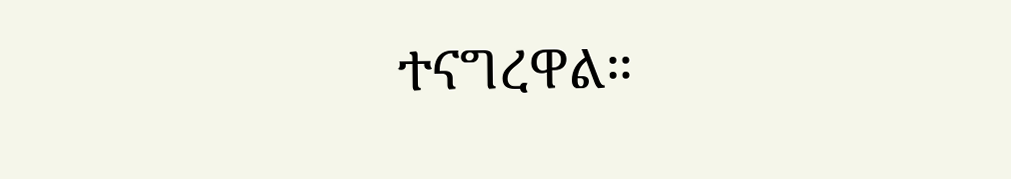ተናግረዋል።